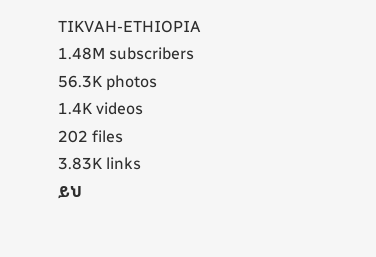TIKVAH-ETHIOPIA
1.48M subscribers
56.3K photos
1.4K videos
202 files
3.83K links
ይህ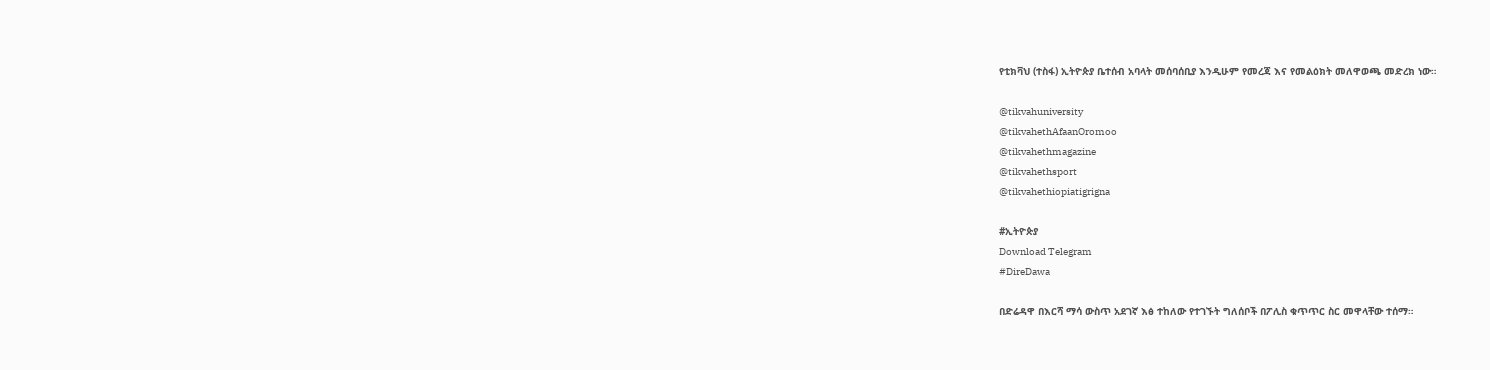የቲክቫህ (ተስፋ) ኢትዮጵያ ቤተሰብ አባላት መሰባሰቢያ እንዲሁም የመረጃ እና የመልዕክት መለዋወጫ መድረክ ነው።

@tikvahuniversity
@tikvahethAfaanOromoo
@tikvahethmagazine
@tikvahethsport
@tikvahethiopiatigrigna

#ኢትዮጵያ
Download Telegram
#DireDawa

በድሬዳዋ በእርሻ ማሳ ውስጥ አደገኛ እፅ ተከለው የተገኙት ግለሰቦች በፖሊስ ቁጥጥር ስር መዋላቸው ተሰማ።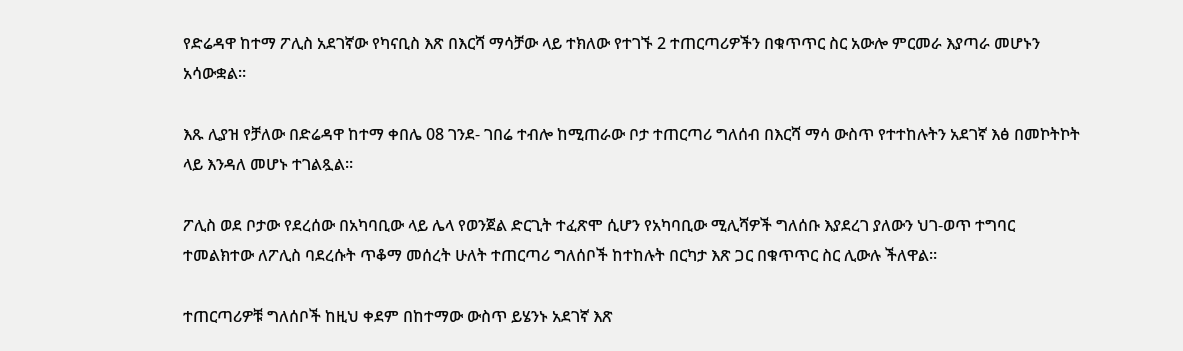የድሬዳዋ ከተማ ፖሊስ አደገኛው የካናቢስ እጽ በእርሻ ማሳቻው ላይ ተክለው የተገኙ 2 ተጠርጣሪዎችን በቁጥጥር ስር አውሎ ምርመራ እያጣራ መሆኑን አሳውቋል።

እጹ ሊያዝ የቻለው በድሬዳዋ ከተማ ቀበሌ 08 ገንደ- ገበሬ ተብሎ ከሚጠራው ቦታ ተጠርጣሪ ግለሰብ በእርሻ ማሳ ውስጥ የተተከሉትን አደገኛ እፅ በመኮትኮት ላይ እንዳለ መሆኑ ተገልጿል።

ፖሊስ ወደ ቦታው የደረሰው በአካባቢው ላይ ሌላ የወንጀል ድርጊት ተፈጽሞ ሲሆን የአካባቢው ሚሊሻዎች ግለሰቡ እያደረገ ያለውን ህገ-ወጥ ተግባር ተመልክተው ለፖሊስ ባደረሱት ጥቆማ መሰረት ሁለት ተጠርጣሪ ግለሰቦች ከተከሉት በርካታ እጽ ጋር በቁጥጥር ስር ሊውሉ ችለዋል።

ተጠርጣሪዎቹ ግለሰቦች ከዚህ ቀደም በከተማው ውስጥ ይሄንኑ አደገኛ እጽ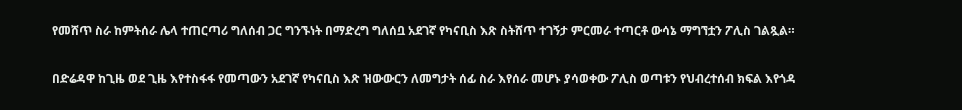የመሸጥ ስራ ከምትሰራ ሌላ ተጠርጣሪ ግለሰብ ጋር ግንኙነት በማድረግ ግለሰቧ አደገኛ የካናቢስ እጽ ስትሸጥ ተገኝታ ምርመራ ተጣርቶ ውሳኔ ማግኘቷን ፖሊስ ገልጿል።

በድሬዳዋ ከጊዜ ወደ ጊዜ እየተስፋፋ የመጣውን አደገኛ የካናቢስ እጽ ዝውውርን ለመግታት ሰፊ ስራ እየሰራ መሆኑ ያሳወቀው ፖሊስ ወጣቱን የህብረተሰብ ክፍል እየጎዳ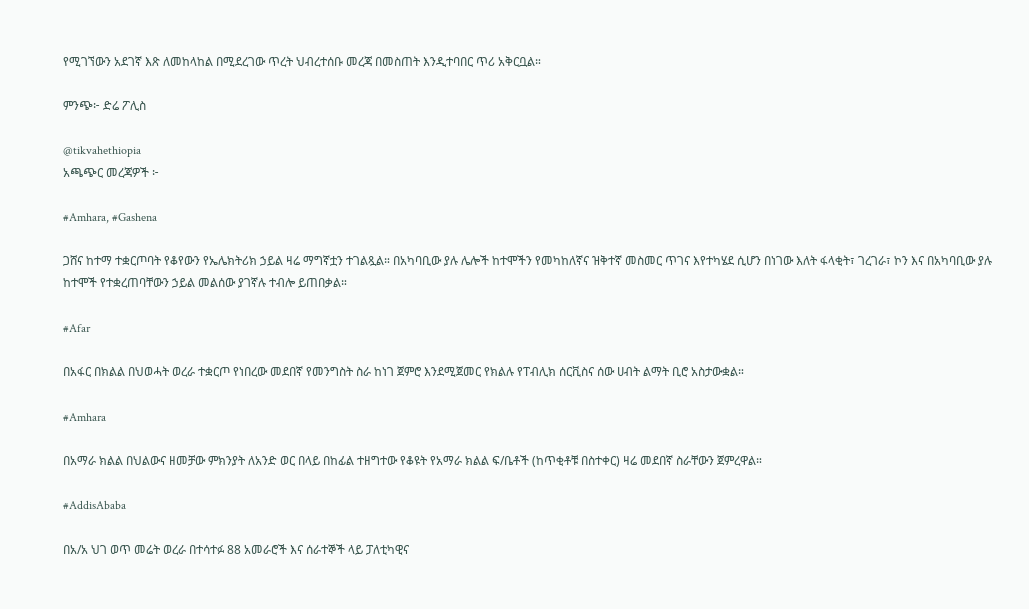የሚገኘውን አደገኛ እጽ ለመከላከል በሚደረገው ጥረት ህብረተሰቡ መረጃ በመስጠት እንዲተባበር ጥሪ አቅርቧል።

ምንጭ፦ ድሬ ፖሊስ

@tikvahethiopia
አጫጭር መረጃዎች ፦

#Amhara, #Gashena

ጋሸና ከተማ ተቋርጦባት የቆየውን የኤሌክትሪክ ኃይል ዛሬ ማግኛቷን ተገልጿል። በአካባቢው ያሉ ሌሎች ከተሞችን የመካከለኛና ዝቅተኛ መስመር ጥገና እየተካሄደ ሲሆን በነገው እለት ፋላቂት፣ ገረገራ፣ ኮን እና በአካባቢው ያሉ ከተሞች የተቋረጠባቸውን ኃይል መልሰው ያገኛሉ ተብሎ ይጠበቃል።

#Afar

በአፋር በክልል በህወሓት ወረራ ተቋርጦ የነበረው መደበኛ የመንግስት ስራ ከነገ ጀምሮ እንደሚጀመር የክልሉ የፐብሊክ ሰርቪስና ሰው ሀብት ልማት ቢሮ አስታውቋል።

#Amhara

በአማራ ክልል በህልውና ዘመቻው ምክንያት ለአንድ ወር በላይ በከፊል ተዘግተው የቆዩት የአማራ ክልል ፍ/ቤቶች (ከጥቂቶቹ በስተቀር) ዛሬ መደበኛ ስራቸውን ጀምረዋል።

#AddisAbaba

በአ/አ ህገ ወጥ መሬት ወረራ በተሳተፉ 88 አመራሮች እና ሰራተኞች ላይ ፓለቲካዊና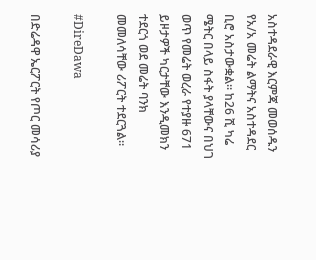አስተዳደራዊ እርምጃ መወሰዱን የአ/አ መሬት ልማትና አስተዳደር ቢሮ አስታውቋል። ከ26 ሺ ካሬ ሜትር በላይ ስፋት ያላቸውና በህገ ወጥ የመሬት ወረራ የተያዙ 671 ይዞታዎች ካርታቸው እንዲመክን ተደርጎ ወደ መሬት ባንክ መመለሳቸው ሪፖርት ተደርጓል።

#DireDawa

በድሬዳዋ ኤርፖርት የጦር መሳሪያ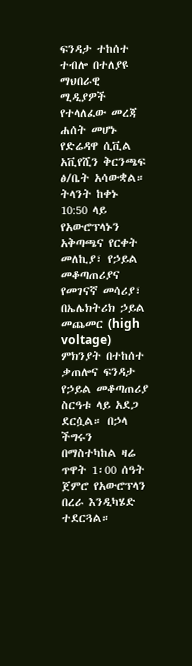ፍንዳታ ተከሰተ ተብሎ በተለያዩ ማህበራዊ ሚዲያዎች የተላለፈው መረጃ ሐሰት መሆኑ የድሬዳዋ ሲቪል አቪየሺን ቅርንጫፍ ፅ/ቤት አሳውቋል። ትላንት ከቀኑ 10:50 ላይ የአውሮፕላኑን አቅጣጫና የርቀት መለኪያ፣ የኃይል መቆጣጠሪያና የመገናኛ መሳሪያ፣ በኤሌክትሪክ ኃይል መጨመር (high voltage) ምክንያት በተከሰተ ቃጠሎና ፍንዳታ የኃይል መቆጣጠሪያ ስርዓቱ ላይ አደጋ ደርሷል። በኃላ ችግሩን በማስተካከል ዛሬ ጥዋት 1፡00 ሰዓት ጀምሮ የአውሮፕላን በረራ እንዲካሄድ ተደርጓል።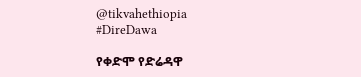@tikvahethiopia
#DireDawa

የቀድሞ የድሬዳዋ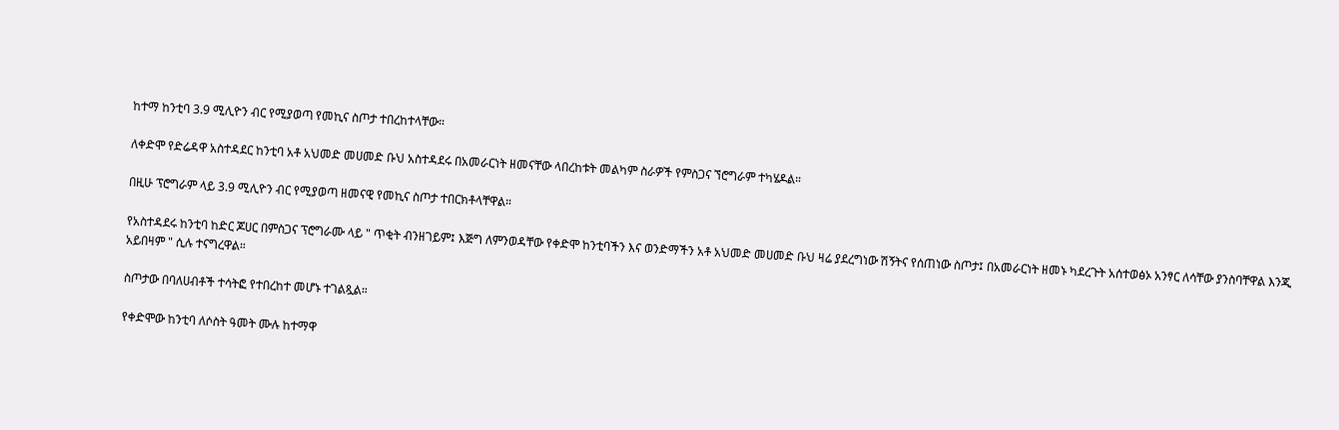ከተማ ከንቲባ 3.9 ሚሊዮን ብር የሚያወጣ የመኪና ስጦታ ተበረከተላቸው።

ለቀድሞ የድሬዳዋ አስተዳደር ከንቲባ አቶ አህመድ መሀመድ ቡህ አስተዳደሩ በአመራርነት ዘመናቸው ላበረከቱት መልካም ስራዎች የምስጋና ኘሮግራም ተካሄዶል።

በዚሁ ፕሮግራም ላይ 3.9 ሚሊዮን ብር የሚያወጣ ዘመናዊ የመኪና ስጦታ ተበርክቶላቸዋል።

የአስተዳደሩ ከንቲባ ከድር ጆሀር በምስጋና ፕሮግራሙ ላይ " ጥቂት ብንዘገይም፤ እጅግ ለምንወዳቸው የቀድሞ ከንቲባችን እና ወንድማችን አቶ አህመድ መሀመድ ቡህ ዛሬ ያደረግነው ሽኝትና የሰጠነው ስጦታ፤ በአመራርነት ዘመኑ ካደረጉት አሰተወፅኦ አንፃር ለሳቸው ያንስባቸዋል እንጂ አይበዛም " ሲሉ ተናግረዋል።

ስጦታው በባለሀብቶች ተሳትፎ የተበረከተ መሆኑ ተገልጿል።

የቀድሞው ከንቲባ ለሶስት ዓመት ሙሉ ከተማዋ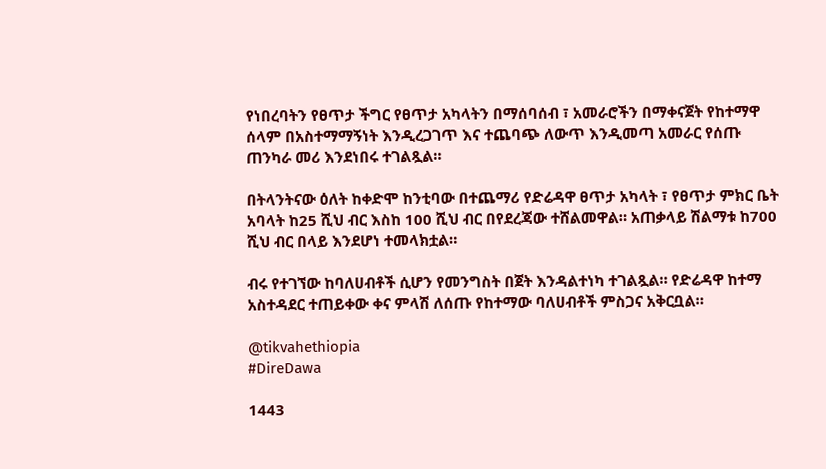የነበረባትን የፀጥታ ችግር የፀጥታ አካላትን በማሰባሰብ ፣ አመራሮችን በማቀናጀት የከተማዋ ሰላም በአስተማማኝነት እንዲረጋገጥ እና ተጨባጭ ለውጥ እንዲመጣ አመራር የሰጡ ጠንካራ መሪ እንደነበሩ ተገልጿል።

በትላንትናው ዕለት ከቀድሞ ከንቲባው በተጨማሪ የድሬዳዋ ፀጥታ አካላት ፣ የፀጥታ ምክር ቤት አባላት ከ25 ሺህ ብር እስከ 100 ሺህ ብር በየደረጃው ተሸልመዋል። አጠቃላይ ሽልማቱ ከ700 ሺህ ብር በላይ እንደሆነ ተመላክቷል።

ብሩ የተገኘው ከባለሀብቶች ሲሆን የመንግስት በጀት እንዳልተነካ ተገልጿል። የድሬዳዋ ከተማ አስተዳደር ተጠይቀው ቀና ምላሽ ለሰጡ የከተማው ባለሀብቶች ምስጋና አቅርቧል።

@tikvahethiopia
#DireDawa

1443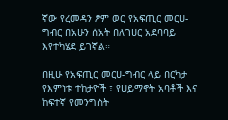ኛው የረመዳን ፆም ወር የአፍጢር መርሀ-ግብር በአሁን ሰአት በለገሀር አደባባይ እየተካሄደ ይገኛል።

በዚሁ የአፍጢር መርሀ-ግብር ላይ በርካታ የእምነቱ ተከታዮች ፣ የሀይማኖት አባቶች እና ከፍተኛ የመንግስት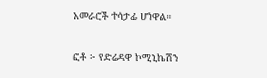አመራሮች ተሳታፊ ሆነዋል።

ፎቶ ፦ የድሬዳዋ ኮሚኒኬሽን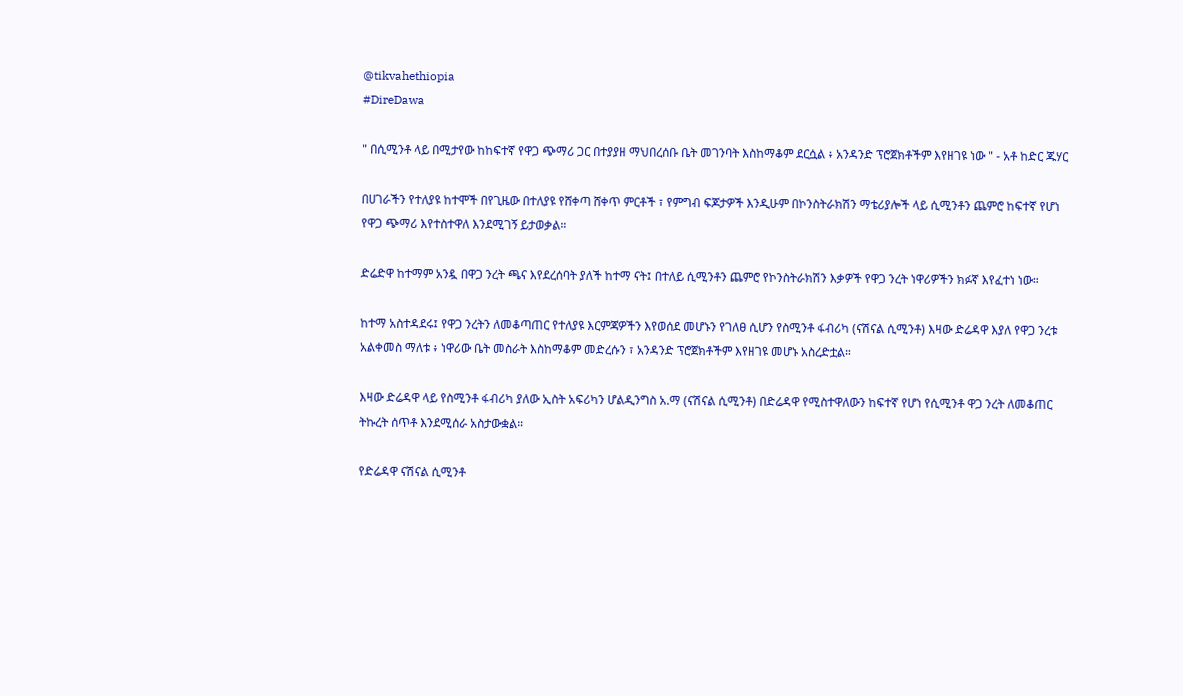@tikvahethiopia
#DireDawa

" በሲሚንቶ ላይ በሚታየው ከከፍተኛ የዋጋ ጭማሪ ጋር በተያያዘ ማህበረሰቡ ቤት መገንባት እስከማቆም ደርሷል ፥ አንዳንድ ፕሮጀክቶችም እየዘገዩ ነው " - አቶ ከድር ጁሃር

በሀገራችን የተለያዩ ከተሞች በየጊዜው በተለያዩ የሸቀጣ ሸቀጥ ምርቶች ፣ የምግብ ፍጆታዎች እንዲሁም በኮንስትራክሽን ማቴሪያሎች ላይ ሲሚንቶን ጨምሮ ከፍተኛ የሆነ የዋጋ ጭማሪ እየተስተዋለ እንደሚገኝ ይታወቃል።

ድሬድዋ ከተማም አንዷ በዋጋ ንረት ጫና እየደረሰባት ያለች ከተማ ናት፤ በተለይ ሲሚንቶን ጨምሮ የኮንስትራክሽን እቃዎች የዋጋ ንረት ነዋሪዎችን ክፉኛ እየፈተነ ነው።

ከተማ አስተዳደሩ፤ የዋጋ ንረትን ለመቆጣጠር የተለያዩ እርምጃዎችን እየወሰደ መሆኑን የገለፀ ሲሆን የስሚንቶ ፋብሪካ (ናሽናል ሲሚንቶ) እዛው ድሬዳዋ እያለ የዋጋ ንረቱ አልቀመስ ማለቱ ፥ ነዋሪው ቤት መስራት እስከማቆም መድረሱን ፣ አንዳንድ ፕሮጀክቶችም እየዘገዩ መሆኑ አስረድቷል።

እዛው ድሬዳዋ ላይ የስሚንቶ ፋብሪካ ያለው ኢስት አፍሪካን ሆልዲንግስ አ.ማ (ናሽናል ሲሚንቶ) በድሬዳዋ የሚስተዋለውን ከፍተኛ የሆነ የሲሚንቶ ዋጋ ንረት ለመቆጠር ትኩረት ሰጥቶ እንደሚሰራ አስታውቋል።

የድሬዳዋ ናሽናል ሲሚንቶ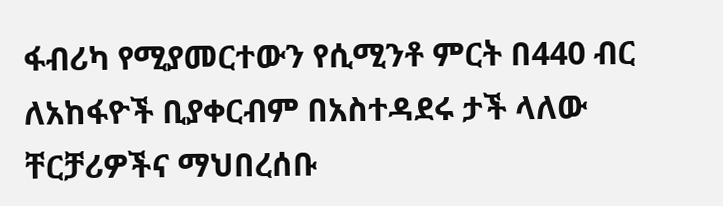ፋብሪካ የሚያመርተውን የሲሚንቶ ምርት በ440 ብር ለአከፋዮች ቢያቀርብም በአስተዳደሩ ታች ላለው ቸርቻሪዎችና ማህበረሰቡ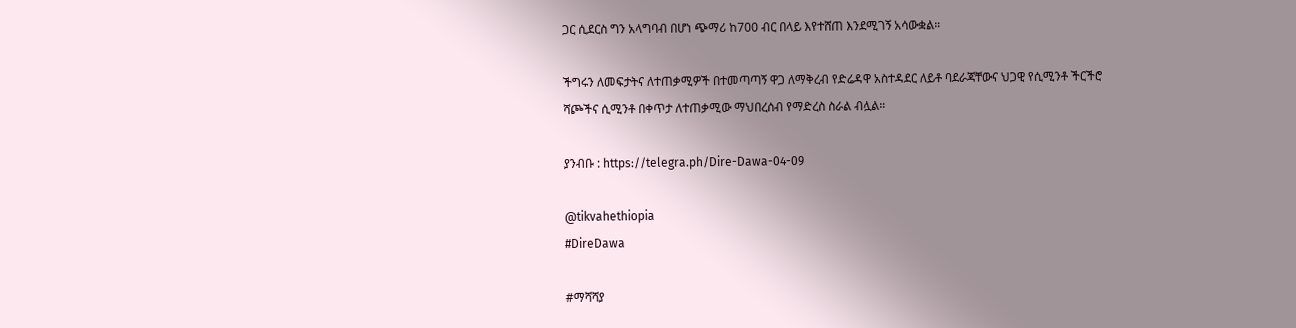ጋር ሲደርስ ግን አላግባብ በሆነ ጭማሪ ከ700 ብር በላይ እየተሸጠ እንደሚገኝ አሳውቋል።

ችግሩን ለመፍታትና ለተጠቃሚዎች በተመጣጣኝ ዋጋ ለማቅረብ የድሬዳዋ አስተዳደር ለይቶ ባደራጃቸውና ህጋዊ የሲሚንቶ ችርችሮ ሻጮችና ሲሚንቶ በቀጥታ ለተጠቃሚው ማህበረሰብ የማድረስ ስራል ብሏል።

ያንብቡ : https://telegra.ph/Dire-Dawa-04-09

@tikvahethiopia
#DireDawa

#ማሻሻያ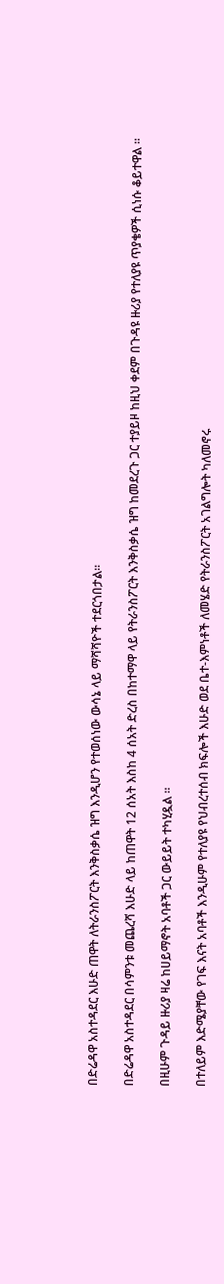በድሬዳዋ አስተዳደር እሁድ ጠዋት ለትራንስፖርት እንቅስቃሴ ዝግ እንዲሆን የተወሰነው ውሳኔ ላይ ማሻሻዮች ተደርጎበታል።

በድሬዳዋ አስተዳደር በሳምንቱ መጨረሻ እሁድ ላይ ከጠዋት 12 ሰአት እስከ 4 ሰአት ድረስ በከተማዋ ላይ የትራንስፖርት እንቅስቃሴ ዝግ ከመደረጉ ጋር ተያይዞ ከዚህ ቀደም በጉዳዩ ዙሪያ የተለያዩ ጥያቄዎች ሲነሱ ቆይተዋል ።

በዚሁም ጉዳይ ዙሪያ ዛሬ ከሀይማኖት አባቶች ጋር ውይይት ተካሂዷል ።

በተለይም እድሜያቸው የገፍ እናት አባቶች እንዲሁም የተለያዩ የህብረተሰብ ክፍሎች እሁድ ወደ ቤተ-እምነቶች ለመሄድ የትራንስፖርት አገልግሎት ካለመኖሩ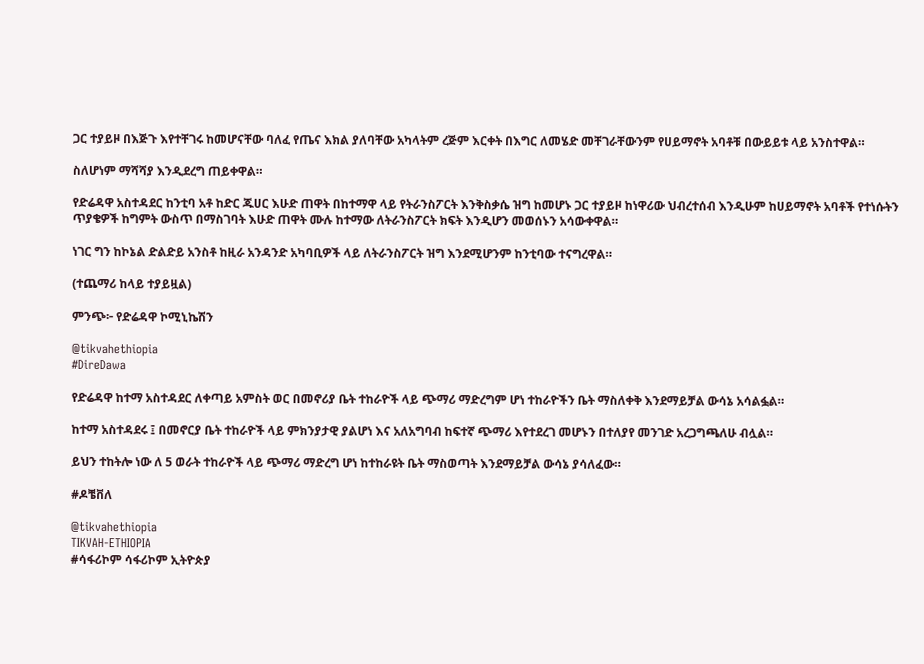ጋር ተያይዞ በእጅጉ እየተቸገሩ ከመሆናቸው ባለፈ የጤና እክል ያለባቸው አካላትም ረጅም እርቀት በእግር ለመሄድ መቸገራቸውንም የሀይማኖት አባቶቹ በውይይቱ ላይ አንስተዋል።

ስለሆነም ማሻሻያ እንዲደረግ ጠይቀዋል።

የድሬዳዋ አስተዳደር ከንቲባ አቶ ከድር ጁሀር እሁድ ጠዋት በከተማዋ ላይ የትራንስፖርት እንቅስቃሴ ዝግ ከመሆኑ ጋር ተያይዞ ከነዋሪው ህብረተሰብ እንዲሁም ከሀይማኖት አባቶች የተነሱትን ጥያቄዎች ከግምት ውስጥ በማስገባት እሁድ ጠዋት ሙሉ ከተማው ለትራንስፖርት ክፍት እንዲሆን መወሰኑን አሳውቀዋል።

ነገር ግን ከኮኔል ድልድይ አንስቶ ከዚራ አንዳንድ አካባቢዎች ላይ ለትራንስፖርት ዝግ እንደሚሆንም ከንቲባው ተናግረዋል።

(ተጨማሪ ከላይ ተያይዟል)

ምንጭ፦ የድሬዳዋ ኮሚኒኬሽን

@tikvahethiopia
#DireDawa

የድሬዳዋ ከተማ አስተዳደር ለቀጣይ አምስት ወር በመኖሪያ ቤት ተከራዮች ላይ ጭማሪ ማድረግም ሆነ ተከራዮችን ቤት ማስለቀቅ እንደማይቻል ውሳኔ አሳልፏል።

ከተማ አስተዳደሩ ፤ በመኖርያ ቤት ተከራዮች ላይ ምክንያታዊ ያልሆነ እና አለአግባብ ከፍተኛ ጭማሪ እየተደረገ መሆኑን በተለያየ መንገድ አረጋግጫለሁ ብሏል።

ይህን ተከትሎ ነው ለ 5 ወራት ተከራዮች ላይ ጭማሪ ማድረግ ሆነ ከተከራዩት ቤት ማስወጣት እንደማይቻል ውሳኔ ያሳለፈው።

#ዶቼቨለ

@tikvahethiopia
TIKVAH-ETHIOPIA
#ሳፋሪኮም ሳፋሪኮም ኢትዮጵያ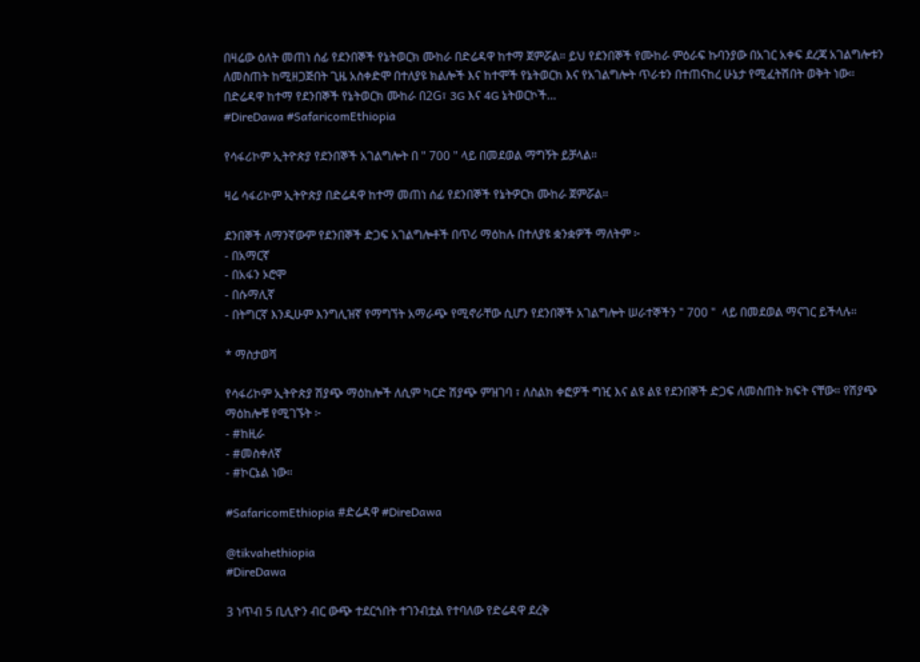በዛሬው ዕለት መጠነ ሰፊ የደንበኞች የኔትወርክ ሙከራ በድሬዳዋ ከተማ ጀምሯል። ይህ የደንበኞች የሙከራ ምዕራፍ ኩባንያው በአገር አቀፍ ደረጃ አገልግሎቱን ለመስጠት ከሚዘጋጅበት ጊዜ አስቀድሞ በተለያዩ ክልሎች እና ከተሞች የኔትወርክ እና የአገልግሎት ጥራቱን በተጠናከረ ሁኔታ የሚፈትሽበት ወቅት ነው። በድሬዳዋ ከተማ የደንበኞች የኔትወርክ ሙከራ በ2G፣ 3G እና 4G ኔትወርኮች…
#DireDawa #SafaricomEthiopia

የሳፋሪኮም ኢትዮጵያ የደንበኞች አገልግሎት በ " 700 " ላይ በመደወል ማግኝት ይቻላል።

ዛሬ ሳፋሪኮም ኢትዮጵያ በድሬዳዋ ከተማ መጠነ ሰፊ የደንበኞች የኔትዎርክ ሙከራ ጀምሯል።

ደንበኞች ለማንኛውም የደንበኞች ድጋፍ አገልግሎቶች በጥሪ ማዕከሉ በተለያዩ ቋንቋዎች ማለትም ፦
- በአማርኛ
- በአፋን ኦሮሞ
- በሱማሊኛ
- በትግርኛ እንዲሁም እንግሊዝኛ የማግኘት አማራጭ የሚኖራቸው ሲሆን የደንበኞች አገልግሎት ሠራተኞችን " 700 "  ላይ በመደወል ማናገር ይችላሉ።

* ማስታወሻ

የሳፋሪኮም ኢትዮጵያ ሽያጭ ማዕከሎች ለሲም ካርድ ሽያጭ ምዝገባ ፣ ለስልክ ቀፎዎች ግዢ እና ልዩ ልዩ የደንበኞች ድጋፍ ለመስጠት ክፍት ናቸው። የሽያጭ ማዕከሎቹ የሚገኙት ፦
- #ከዚራ
- #መስቀለኛ
- #ኮርኔል ነው።

#SafaricomEthiopia #ድሬዳዋ #DireDawa

@tikvahethiopia
#DireDawa

3 ነጥብ 5 ቢሊዮን ብር ውጭ ተደርጎበት ተገንብቷል የተባለው የድሬዳዋ ደረቅ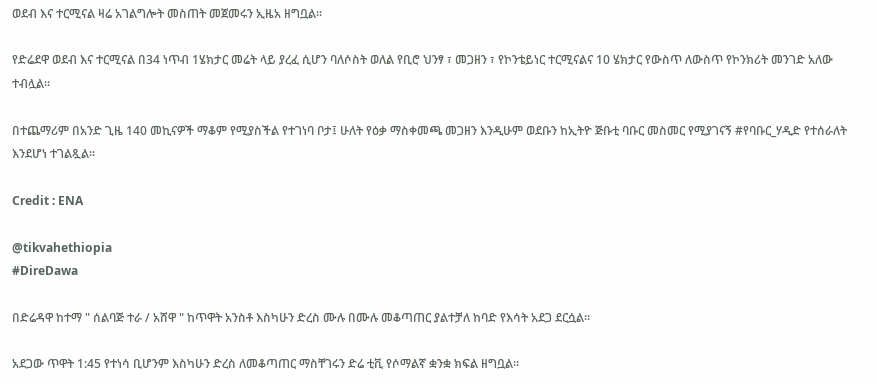ወደብ እና ተርሚናል ዛሬ አገልግሎት መስጠት መጀመሩን ኢዜአ ዘግቧል።

የድሬደዋ ወደብ እና ተርሚናል በ34 ነጥብ 1ሄክታር መሬት ላይ ያረፈ ሲሆን ባለሶስት ወለል የቢሮ ህንፃ ፣ መጋዘን ፣ የኮንቴይነር ተርሚናልና 10 ሄክታር የውስጥ ለውስጥ የኮንክሪት መንገድ አለው ተብሏል።

በተጨማሪም በአንድ ጊዜ 140 መኪናዎች ማቆም የሚያስችል የተገነባ ቦታ፤ ሁለት የዕቃ ማስቀመጫ መጋዘን እንዲሁም ወደቡን ከኢትዮ ጅቡቲ ባቡር መስመር የሚያገናኝ #የባቡር_ሃዲድ የተሰራለት እንደሆነ ተገልጿል።

Credit : ENA

@tikvahethiopia
#DireDawa

በድሬዳዋ ከተማ " ሰልባጅ ተራ / አሸዋ " ከጥዋት አንስቶ እስካሁን ድረስ ሙሉ በሙሉ መቆጣጠር ያልተቻለ ከባድ የእሳት አደጋ ደርሷል።

አደጋው ጥዋት 1:45 የተነሳ ቢሆንም እስካሁን ድረስ ለመቆጣጠር ማስቸገሩን ድሬ ቲቪ የሶማልኛ ቋንቋ ክፍል ዘግቧል።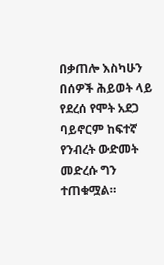በቃጠሎ እስካሁን በሰዎች ሕይወት ላይ የደረሰ የሞት አደጋ ባይኖርም ከፍተኛ የንብረት ውድመት መድረሱ ግን ተጠቁሟል።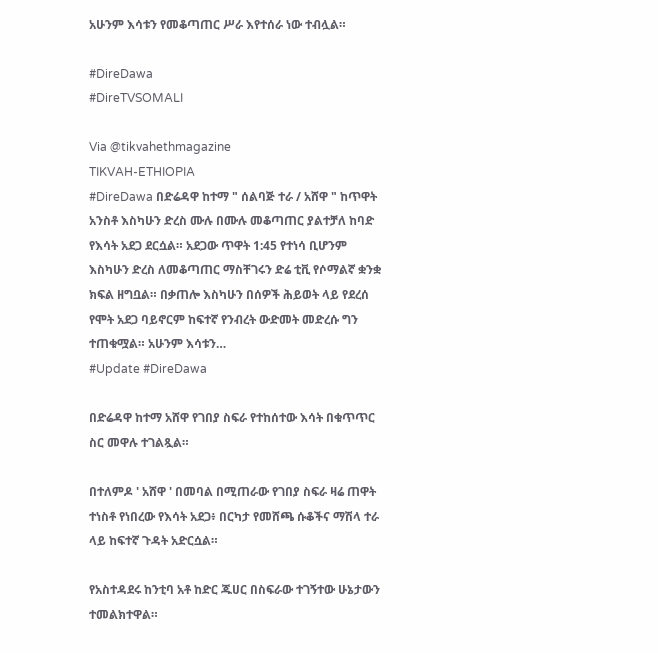አሁንም እሳቱን የመቆጣጠር ሥራ እየተሰራ ነው ተብሏል።

#DireDawa
#DireTVSOMALI

Via @tikvahethmagazine
TIKVAH-ETHIOPIA
#DireDawa በድሬዳዋ ከተማ " ሰልባጅ ተራ / አሸዋ " ከጥዋት አንስቶ እስካሁን ድረስ ሙሉ በሙሉ መቆጣጠር ያልተቻለ ከባድ የእሳት አደጋ ደርሷል። አደጋው ጥዋት 1:45 የተነሳ ቢሆንም እስካሁን ድረስ ለመቆጣጠር ማስቸገሩን ድሬ ቲቪ የሶማልኛ ቋንቋ ክፍል ዘግቧል። በቃጠሎ እስካሁን በሰዎች ሕይወት ላይ የደረሰ የሞት አደጋ ባይኖርም ከፍተኛ የንብረት ውድመት መድረሱ ግን ተጠቁሟል። አሁንም እሳቱን…
#Update #DireDawa

በድሬዳዋ ከተማ አሸዋ የገበያ ስፍራ የተከሰተው እሳት በቁጥጥር ስር መዋሉ ተገልጿል።

በተለምዶ ' አሸዋ ' በመባል በሚጠራው የገበያ ስፍራ ዛሬ ጠዋት ተነስቶ የነበረው የእሳት አደጋ፥ በርካታ የመሸጫ ሱቆችና ማሽላ ተራ ላይ ከፍተኛ ጉዳት አድርሷል።

የአስተዳደሩ ከንቲባ አቶ ከድር ጁሀር በስፍራው ተገኝተው ሁኔታውን ተመልክተዋል።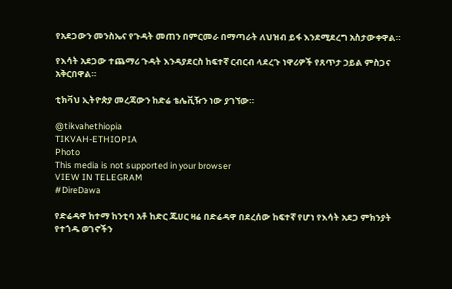የአደጋውን መንስኤና የጉዳት መጠን በምርመራ በማጣራት ለህዝብ ይፋ እንደሚደረግ አስታውቀዋል።

የእሳት አደጋው ተጨማሪ ጉዳት እንዳያደርስ ከፍተኛ ርብርብ ላደረጉ ነዋሪዎች የጸጥታ ኃይል ምስጋና አቅርበዋል።

ቲክቫህ ኢትዮጵያ መረጃውን ከድሬ ቴሌቪዥን ነው ያገኘው።

@tikvahethiopia
TIKVAH-ETHIOPIA
Photo
This media is not supported in your browser
VIEW IN TELEGRAM
#DireDawa

የድሬዳዋ ከተማ ከንቲባ አቶ ከድር ጁሀር ዛሬ በድሬዳዋ በደረሰው ከፍተኛ የሆነ የእሳት አደጋ ምክንያት የተጎዱ ወገኖችን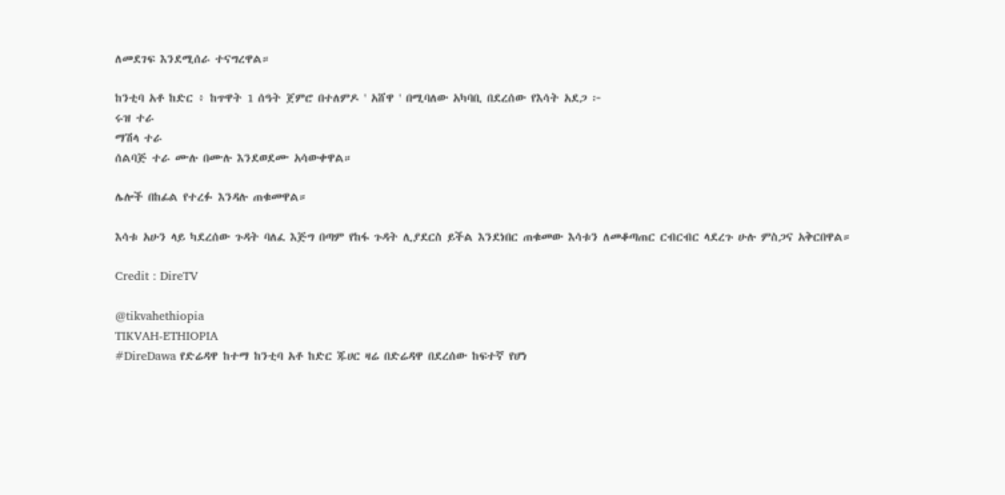ለመደገፍ እንደሚሰራ ተናግረዋል።

ከንቲባ አቶ ከድር ፥ ከጥዋት 1 ሰዓት ጀምሮ በተለምዶ ' አሸዋ ' በሚባለው አካባቢ በደረሰው የእሳት አደጋ ፦
ሩዝ ተራ
ማሽላ ተራ
ሰልባጅ ተራ ሙሉ በሙሉ እንደወደሙ አሳውቀዋል።

ሌሎች በከፊል የተረፉ እንዳሉ ጠቁመዋል።

እሳቱ አሁን ላይ ካደረሰው ጉዳት ባለፈ እጅግ በጣም የከፋ ጉዳት ሊያደርስ ይችል እንደነበር ጠቁመው እሳቱን ለመቆጣጠር ርብርብር ላደረጉ ሁሉ ምስጋና አቅርበዋል።

Credit : DireTV

@tikvahethiopia
TIKVAH-ETHIOPIA
#DireDawa የድሬዳዋ ከተማ ከንቲባ አቶ ከድር ጁሀር ዛሬ በድሬዳዋ በደረሰው ከፍተኛ የሆነ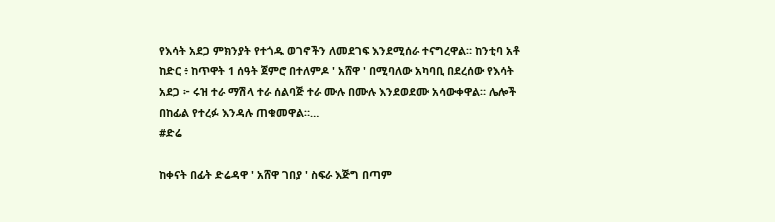የእሳት አደጋ ምክንያት የተጎዱ ወገኖችን ለመደገፍ እንደሚሰራ ተናግረዋል። ከንቲባ አቶ ከድር ፥ ከጥዋት 1 ሰዓት ጀምሮ በተለምዶ ' አሸዋ ' በሚባለው አካባቢ በደረሰው የእሳት አደጋ ፦ ሩዝ ተራ ማሽላ ተራ ሰልባጅ ተራ ሙሉ በሙሉ እንደወደሙ አሳውቀዋል። ሌሎች በከፊል የተረፉ እንዳሉ ጠቁመዋል።…
#ድሬ

ከቀናት በፊት ድሬዳዋ ' አሸዋ ገበያ ' ስፍራ እጅግ በጣም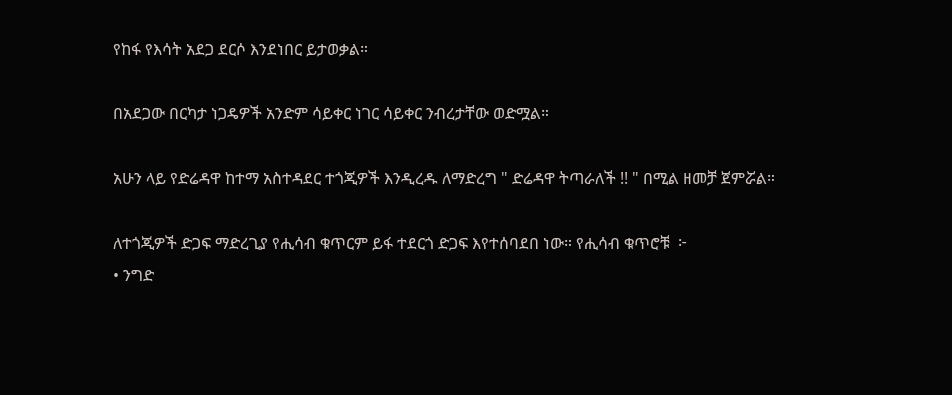የከፋ የእሳት አደጋ ደርሶ እንደነበር ይታወቃል።

በአደጋው በርካታ ነጋዴዎች አንድም ሳይቀር ነገር ሳይቀር ንብረታቸው ወድሟል።

አሁን ላይ የድሬዳዋ ከተማ አስተዳደር ተጎጂዎች እንዲረዱ ለማድረግ " ድሬዳዋ ትጣራለች !! " በሚል ዘመቻ ጀምሯል።

ለተጎጂዎች ድጋፍ ማድረጊያ የሒሳብ ቁጥርም ይፋ ተደርጎ ድጋፍ እየተሰባደበ ነው። የሒሳብ ቁጥሮቹ  ፦
• ንግድ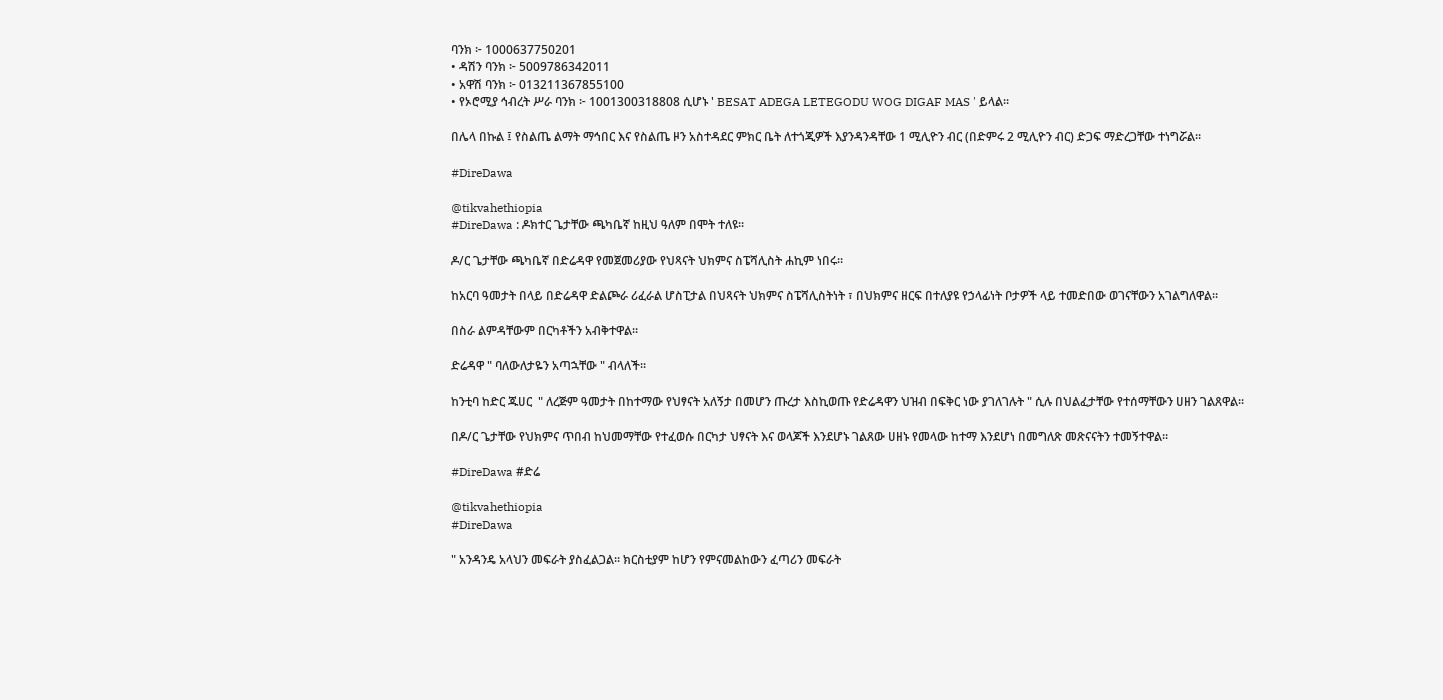ባንክ ፦ 1000637750201
• ዳሽን ባንክ ፦ 5009786342011
• አዋሽ ባንክ ፦ 013211367855100
• የኦሮሚያ ኅብረት ሥራ ባንክ ፦ 1001300318808 ሲሆኑ ' BESAT ADEGA LETEGODU WOG DIGAF MAS ' ይላል።

በሌላ በኩል ፤ የስልጤ ልማት ማኅበር እና የስልጤ ዞን አስተዳደር ምክር ቤት ለተጎጂዎች እያንዳንዳቸው 1 ሚሊዮን ብር (በድምሩ 2 ሚሊዮን ብር) ድጋፍ ማድረጋቸው ተነግሯል።

#DireDawa

@tikvahethiopia
#DireDawa : ዶክተር ጌታቸው ጫካቤኛ ከዚህ ዓለም በሞት ተለዩ።

ዶ/ር ጌታቸው ጫካቤኛ በድሬዳዋ የመጀመሪያው የህጻናት ህክምና ስፔሻሊስት ሐኪም ነበሩ።

ከአርባ ዓመታት በላይ በድሬዳዋ ድልጮራ ሪፈራል ሆስፒታል በህጻናት ህክምና ስፔሻሊስትነት ፣ በህክምና ዘርፍ በተለያዩ የኃላፊነት ቦታዎች ላይ ተመድበው ወገናቸውን አገልግለዋል።

በስራ ልምዳቸውም በርካቶችን አብቅተዋል።

ድሬዳዋ " ባለውለታዬን አጣኋቸው " ብላለች።

ከንቲባ ከድር ጁሀር  " ለረጅም ዓመታት በከተማው የህፃናት አለኝታ በመሆን ጡረታ እስኪወጡ የድሬዳዋን ህዝብ በፍቅር ነው ያገለገሉት " ሲሉ በህልፈታቸው የተሰማቸውን ሀዘን ገልጸዋል።

በዶ/ር ጌታቸው የህክምና ጥበብ ከህመማቸው የተፈወሱ በርካታ ህፃናት እና ወላጆች እንደሆኑ ገልጸው ሀዘኑ የመላው ከተማ እንደሆነ በመግለጽ መጽናናትን ተመኝተዋል።

#DireDawa #ድሬ

@tikvahethiopia
#DireDawa

" አንዳንዴ አላህን መፍራት ያስፈልጋል። ክርስቲያም ከሆን የምናመልከውን ፈጣሪን መፍራት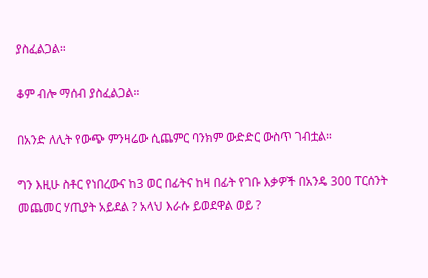ያስፈልጋል።

ቆም ብሎ ማሰብ ያስፈልጋል።

በአንድ ለሊት የውጭ ምንዛሬው ሲጨምር ባንክም ውድድር ውስጥ ገብቷል።

ግን እዚሁ ስቶር የነበረውና ከ3 ወር በፊትና ከዛ በፊት የገቡ እቃዎች በአንዴ 300 ፐርሰንት መጨመር ሃጢያት አይደል ? አላህ እራሱ ይወደዋል ወይ ?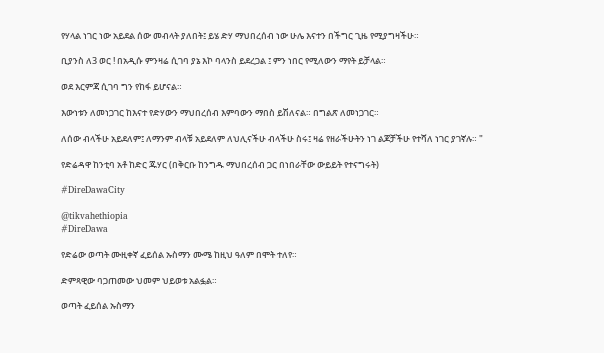የሃላል ነገር ነው አይደል ሰው መብላት ያለበት፤ ይሄ ድሃ ማህበረሰብ ነው ሁሌ እናተን በችግር ጊዜ የሚያግዛችሁ።

ቢያንስ ለ3 ወር ! በአዲሱ ምንዛሬ ሲገባ ያኔ እኮ ባላንስ ይደረጋል ፤ ምን ነበር የሚለውን ማየት ይቻላል።

ወደ እርምጃ ሲገባ ግን የከፋ ይሆናል።

እውነቱን ለመነጋገር ከእናተ የድሃውን ማህበረሰብ እምባውን ማበስ ይሽለናል። በግልጽ ለመነጋገር።

ለሰው ብላችሁ አይደለም፤ ለማንም ብላቹ አይደለም ለህሊናችሁ ብላችሁ ስሩ፤ ዛሬ የዘራችሁትን ነገ ልጆቻችሁ የተሻለ ነገር ያገኛሉ። "

የድሬዳዋ ከንቲባ አቶ ከድር ጁሃር (በቅርቡ ከንግዱ ማህበረሰብ ጋር በነበራቸው ውይይት የተናግሩት)

#DireDawaCity

@tikvahethiopia
#DireDawa

የድሬው ወጣት ሙዚቀኛ ፈይሰል ኡስማን ሙሜ ከዚህ ዓለም በሞት ተለየ።

ድምጻዊው ባጋጠመው ህመም ህይወቱ አልፏል።

ወጣት ፈይሰል ኡስማን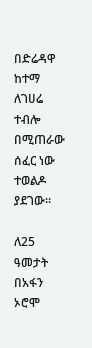በድሬዳዋ ከተማ ለገሀሬ ተብሎ በሚጠራው ሰፈር ነው ተወልዶ ያደገው።

ለ25 ዓመታት በአፋን ኦሮሞ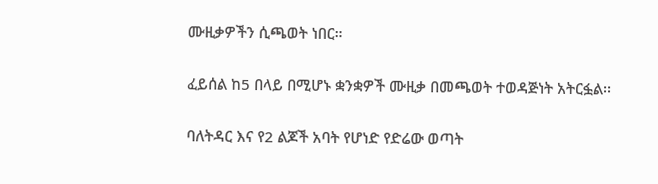ሙዚቃዎችን ሲጫወት ነበር።

ፈይሰል ከ5 በላይ በሚሆኑ ቋንቋዎች ሙዚቃ በመጫወት ተወዳጅነት አትርፏል፡፡

ባለትዳር እና የ2 ልጆች አባት የሆነድ የድሬው ወጣት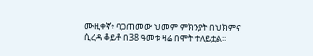ሙዚቀኛ፥ ባጋጠመው ህመም ምክንያት በህክምና ሲረዳ ቆይቶ በ38 ዓመቱ ዛሬ በሞት ተለይቷል፡፡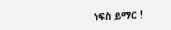ነፍስ ይማር !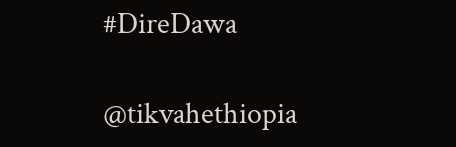#DireDawa

@tikvahethiopia